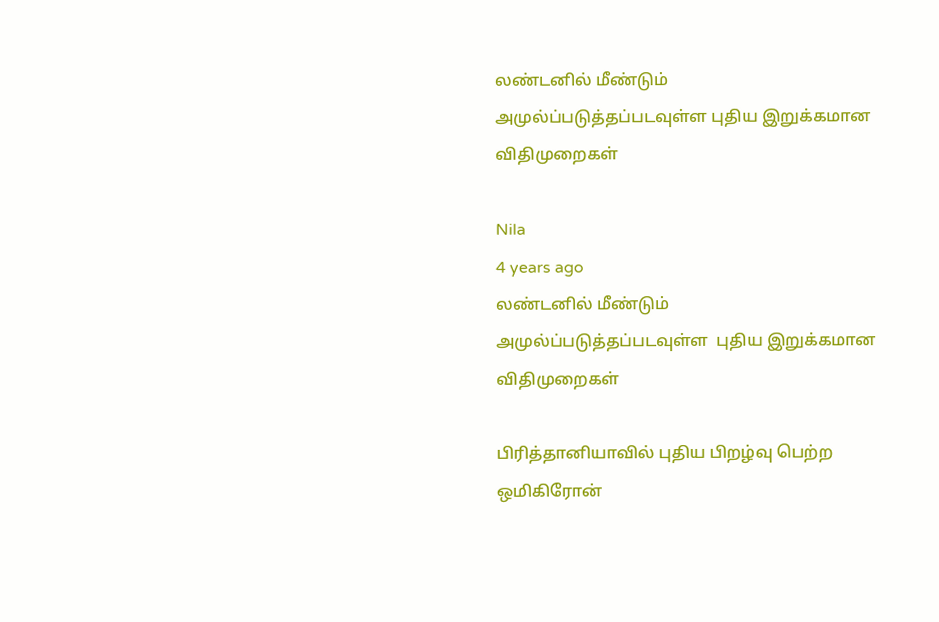லண்டனில் மீண்டும் அமுல்ப்படுத்தப்படவுள்ள புதிய இறுக்கமான விதிமுறைகள்

Nila
4 years ago
லண்டனில் மீண்டும் அமுல்ப்படுத்தப்படவுள்ள  புதிய இறுக்கமான விதிமுறைகள்

பிரித்தானியாவில் புதிய பிறழ்வு பெற்ற ஒமிகிரோன்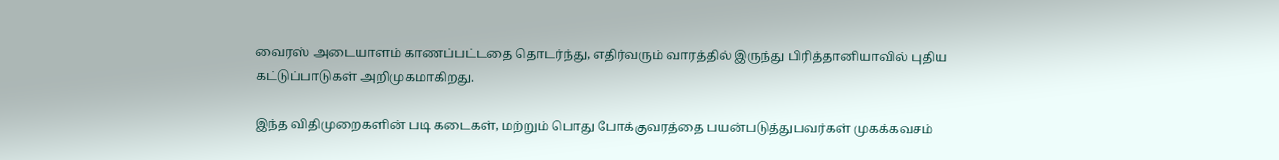வைரஸ் அடையாளம் காணப்பட்டதை தொடர்ந்து, எதிர்வரும் வாரத்தில் இருந்து பிரித்தானியாவில் புதிய கட்டுப்பாடுகள் அறிமுகமாகிறது.

இந்த விதிமுறைகளின் படி கடைகள், மற்றும் பொது போக்குவரத்தை பயன்படுத்துபவர்கள் முகக்கவசம்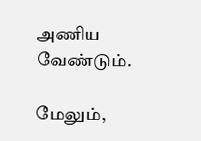அணிய வேண்டும்.

மேலும்,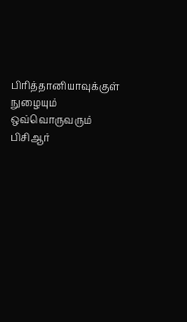பிரித்தானியாவுக்குள் நுழையும் ஒவ்வொருவரும் பிசிஆர்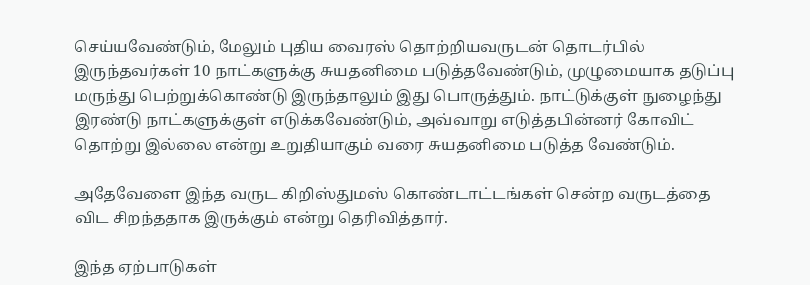செய்யவேண்டும், மேலும் புதிய வைரஸ் தொற்றியவருடன் தொடர்பில் இருந்தவர்கள் 10 நாட்களுக்கு சுயதனிமை படுத்தவேண்டும், முழுமையாக தடுப்பு மருந்து பெற்றுக்கொண்டு இருந்தாலும் இது பொருத்தும். நாட்டுக்குள் நுழைந்து இரண்டு நாட்களுக்குள் எடுக்கவேண்டும், அவ்வாறு எடுத்தபின்னர் கோவிட் தொற்று இல்லை என்று உறுதியாகும் வரை சுயதனிமை படுத்த வேண்டும்.

அதேவேளை இந்த வருட கிறிஸ்துமஸ் கொண்டாட்டங்கள் சென்ற வருடத்தை விட சிறந்ததாக இருக்கும் என்று தெரிவித்தார்.

இந்த ஏற்பாடுகள்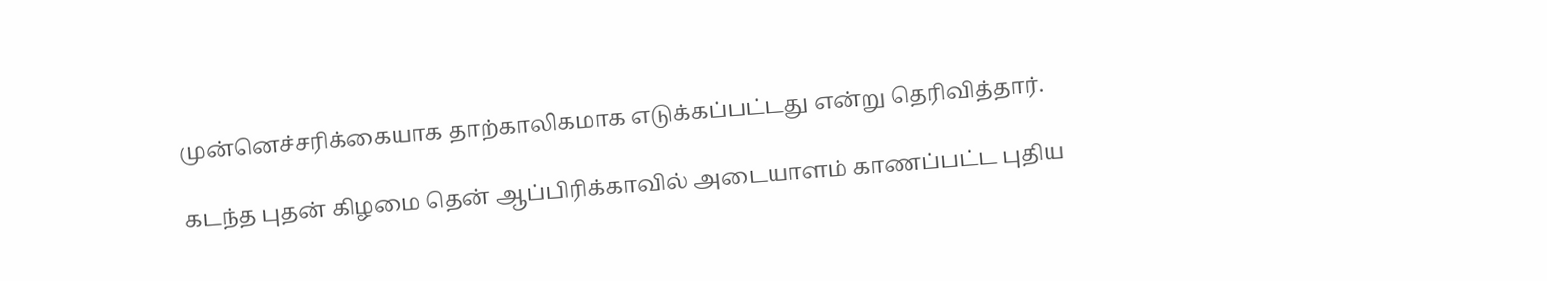முன்னெச்சரிக்கையாக தாற்காலிகமாக எடுக்கப்பட்டது என்று தெரிவித்தார்.

கடந்த புதன் கிழமை தென் ஆப்பிரிக்காவில் அடையாளம் காணப்பட்ட புதிய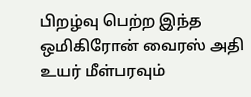பிறழ்வு பெற்ற இந்த ஒமிகிரோன் வைரஸ் அதி உயர் மீள்பரவும்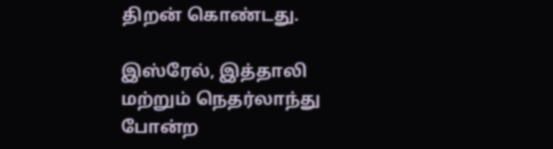திறன் கொண்டது.

இஸ்ரேல், இத்தாலி மற்றும் நெதர்லாந்து போன்ற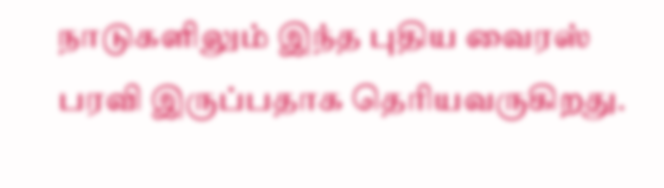நாடுகளிலும் இந்த புதிய வைரஸ் பரவி இருப்பதாக தெரியவருகிறது.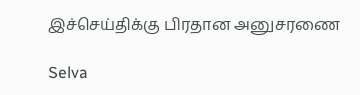இச்செய்திக்கு பிரதான அனுசரணை

Selva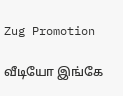Zug Promotion

வீடியோ இங்கே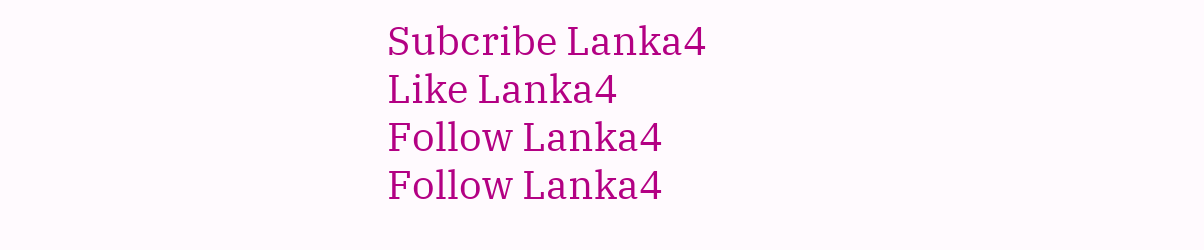Subcribe Lanka4
Like Lanka4
Follow Lanka4
Follow Lanka4